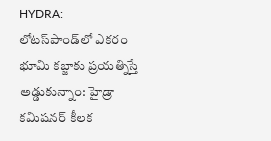HYDRA: లోటస్‌పాండ్‌లో ఎకరం భూమి కబ్జాకు ప్రయత్నిస్తే అడ్డుకున్నాం: హైడ్రా కమిషనర్ కీలక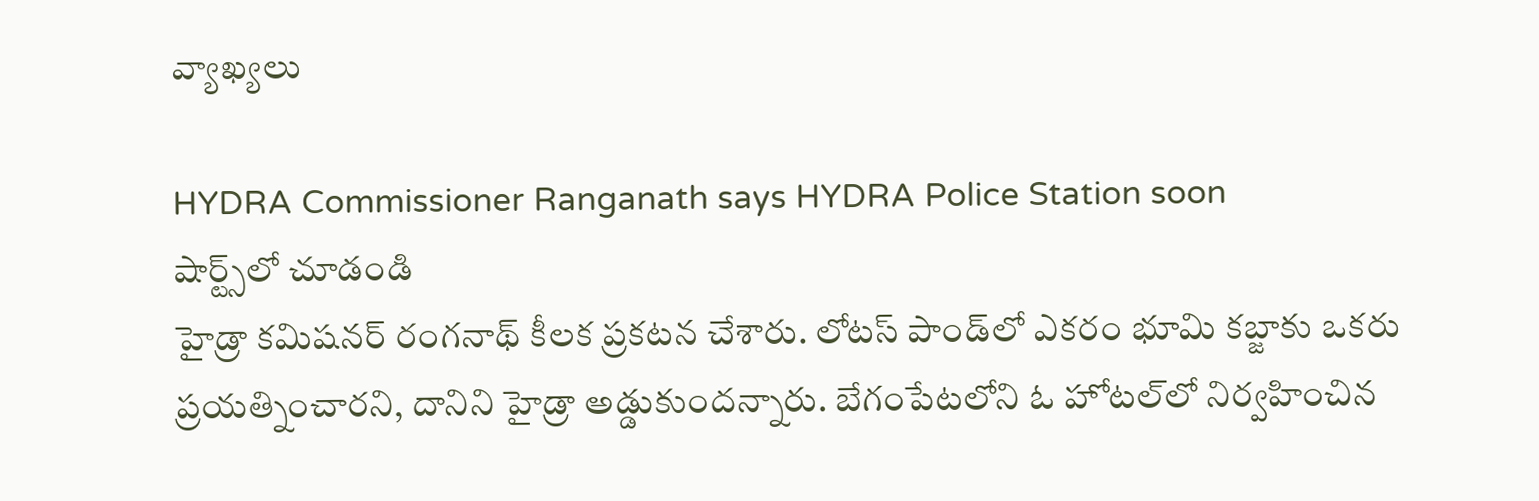వ్యాఖ్యలు

HYDRA Commissioner Ranganath says HYDRA Police Station soon
షార్ట్స్‌లో చూడండి
హైడ్రా కమిషనర్ రంగనాథ్ కీలక ప్రకటన చేశారు. లోటస్ పాండ్‌లో ఎకరం భూమి కబ్జాకు ఒకరు ప్రయత్నించారని, దానిని హైడ్రా అడ్డుకుందన్నారు. బేగంపేటలోని ఓ హోటల్‌లో నిర్వహించిన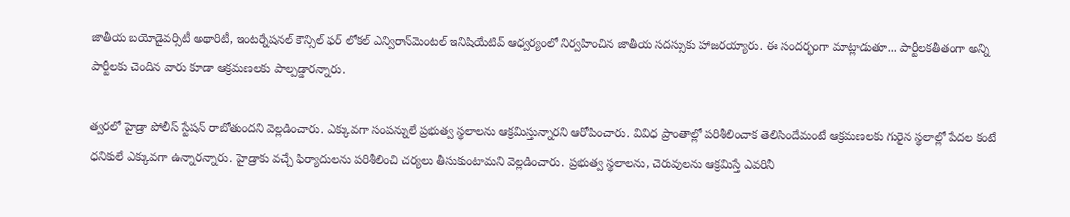జాతీయ బయోడైవర్సిటీ అథారిటీ, ఇంటర్నేషనల్ కౌన్సిల్ ఫర్ లోకల్ ఎన్విరాన్‌మెంటల్ ఇనిషియేటివ్ ఆధ్వర్యంలో నిర్వహించిన జాతీయ సదస్సుకు హాజరయ్యారు. ఈ సందర్భంగా మాట్లాడుతూ... పార్టీలకతీతంగా అన్ని పార్టీలకు చెందిన వారు కూడా ఆక్రమణలకు పాల్పడ్డారన్నారు.

త్వరలో హైడ్రా పోలీస్ స్టేషన్ రాబోతుందని వెల్లడించారు. ఎక్కువగా సంపన్నులే ప్రభుత్వ స్థలాలను ఆక్రమిస్తున్నారని ఆరోపించారు. వివిధ ప్రాంతాల్లో పరిశీలించాక తెలిసిందేమంటే ఆక్రమణలకు గురైన స్థలాల్లో పేదల కంటే ధనికులే ఎక్కువగా ఉన్నారన్నారు. హైడ్రాకు వచ్చే ఫిర్యాదులను పరిశీలించి చర్యలు తీసుకుంటామని వెల్లడించారు. ప్రభుత్వ స్థలాలను, చెరువులను ఆక్రమిస్తే ఎవరినీ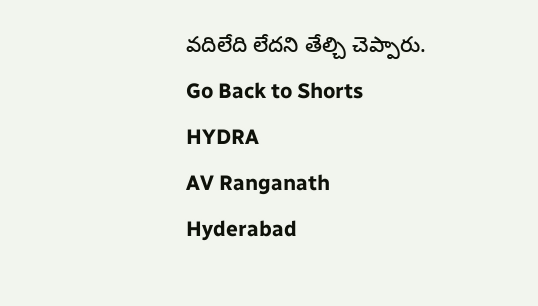వదిలేది లేదని తేల్చి చెప్పారు.
Go Back to Shorts
HYDRA
AV Ranganath
Hyderabad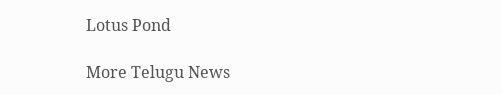Lotus Pond

More Telugu News